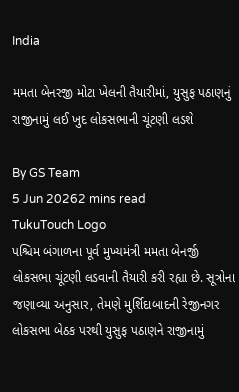India

મમતા બેનરજી મોટા ખેલની તૈયારીમાં, યુસુફ પઠાણનું રાજીનામું લઈ ખુદ લોકસભાની ચૂંટણી લડશે

By GS Team
5 Jun 20262 mins read
TukuTouch Logo
પશ્ચિમ બંગાળના પૂર્વ મુખ્યમંત્રી મમતા બેનર્જી લોકસભા ચૂંટણી લડવાની તૈયારી કરી રહ્યા છે. સૂત્રોના જણાવ્યા અનુસાર, તેમણે મુર્શિદાબાદની રેજીનગર લોકસભા બેઠક પરથી યુસુફ પઠાણને રાજીનામું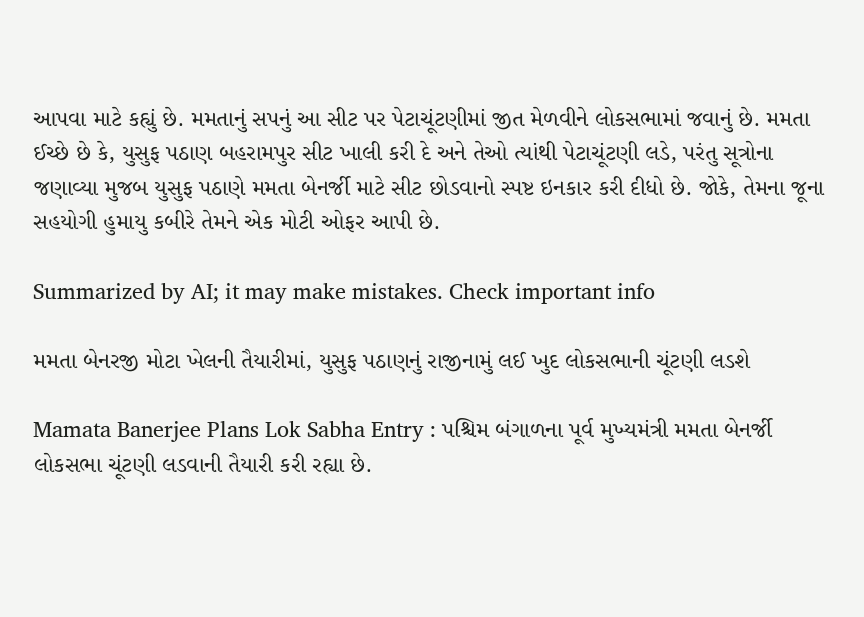આપવા માટે કહ્યું છે. મમતાનું સપનું આ સીટ પર પેટાચૂંટણીમાં જીત મેળવીને લોકસભામાં જવાનું છે. મમતા ઈચ્છે છે કે, યુસુફ પઠાણ બહરામપુર સીટ ખાલી કરી દે અને તેઓ ત્યાંથી પેટાચૂંટણી લડે, પરંતુ સૂત્રોના જણાવ્યા મુજબ યુસુફ પઠાણે મમતા બેનર્જી માટે સીટ છોડવાનો સ્પષ્ટ ઇનકાર કરી દીધો છે. જોકે, તેમના જૂના સહયોગી હુમાયુ કબીરે તેમને એક મોટી ઓફર આપી છે.

Summarized by AI; it may make mistakes. Check important info

મમતા બેનરજી મોટા ખેલની તૈયારીમાં, યુસુફ પઠાણનું રાજીનામું લઈ ખુદ લોકસભાની ચૂંટણી લડશે

Mamata Banerjee Plans Lok Sabha Entry : પશ્ચિમ બંગાળના પૂર્વ મુખ્યમંત્રી મમતા બેનર્જી લોકસભા ચૂંટણી લડવાની તૈયારી કરી રહ્યા છે.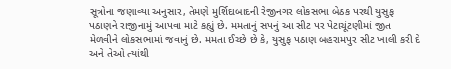સૂત્રોના જણાવ્યા અનુસાર, તેમણે મુર્શિદાબાદની રેજીનગર લોકસભા બેઠક પરથી યુસુફ પઠાણને રાજીનામું આપવા માટે કહ્યું છે. મમતાનું સપનું આ સીટ પર પેટાચૂંટણીમાં જીત મેળવીને લોકસભામાં જવાનું છે. મમતા ઈચ્છે છે કે, યુસુફ પઠાણ બહરામપુર સીટ ખાલી કરી દે અને તેઓ ત્યાંથી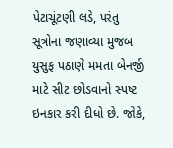પેટાચૂંટણી લડે, પરંતુ સૂત્રોના જણાવ્યા મુજબ યુસુફ પઠાણે મમતા બેનર્જી માટે સીટ છોડવાનો સ્પષ્ટ ઇનકાર કરી દીધો છે. જોકે,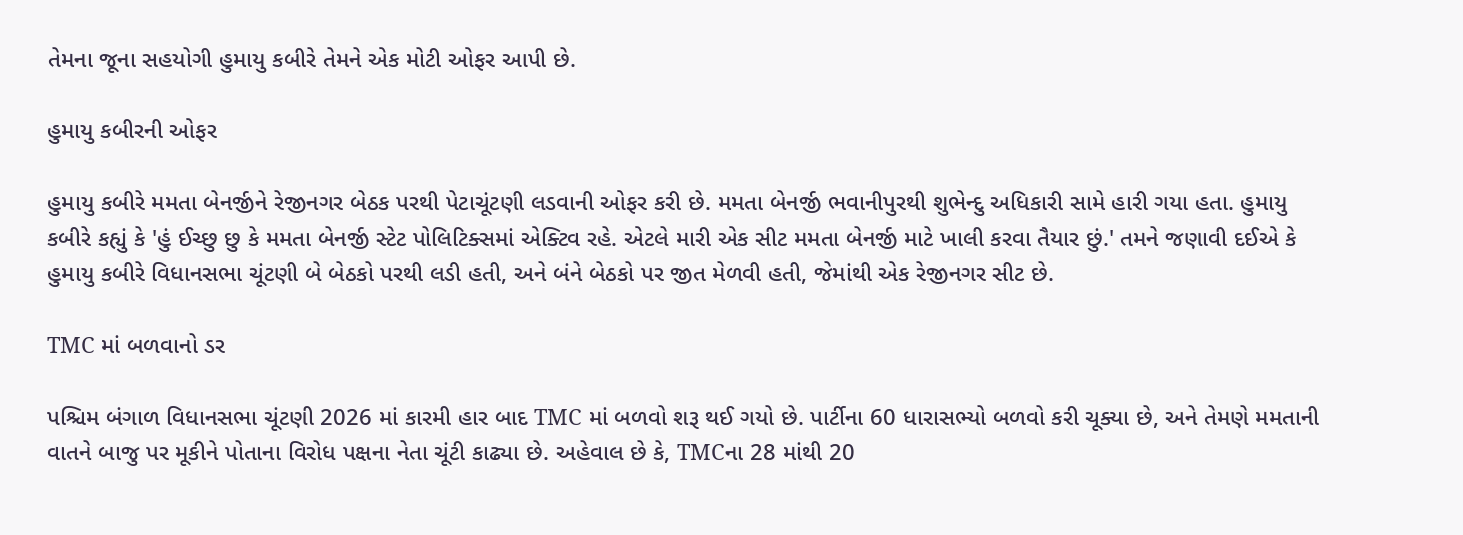તેમના જૂના સહયોગી હુમાયુ કબીરે તેમને એક મોટી ઓફર આપી છે.

હુમાયુ કબીરની ઓફર

હુમાયુ કબીરે મમતા બેનર્જીને રેજીનગર બેઠક પરથી પેટાચૂંટણી લડવાની ઓફર કરી છે. મમતા બેનર્જી ભવાનીપુરથી શુભેન્દુ અધિકારી સામે હારી ગયા હતા. હુમાયુ કબીરે કહ્યું કે 'હું ઈચ્છુ છુ કે મમતા બેનર્જી સ્ટેટ પોલિટિક્સમાં એક્ટિવ રહે. એટલે મારી એક સીટ મમતા બેનર્જી માટે ખાલી કરવા તૈયાર છું.' તમને જણાવી દઈએ કે હુમાયુ કબીરે વિધાનસભા ચૂંટણી બે બેઠકો પરથી લડી હતી, અને બંને બેઠકો પર જીત મેળવી હતી, જેમાંથી એક રેજીનગર સીટ છે.

TMC માં બળવાનો ડર

પશ્ચિમ બંગાળ વિધાનસભા ચૂંટણી 2026 માં કારમી હાર બાદ TMC માં બળવો શરૂ થઈ ગયો છે. પાર્ટીના 60 ધારાસભ્યો બળવો કરી ચૂક્યા છે, અને તેમણે મમતાની વાતને બાજુ પર મૂકીને પોતાના વિરોધ પક્ષના નેતા ચૂંટી કાઢ્યા છે. અહેવાલ છે કે, TMCના 28 માંથી 20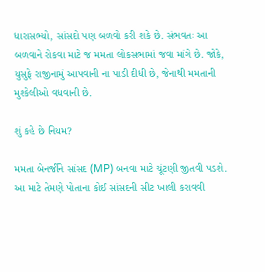ધારાસભ્યો, સાંસદો પણ બળવો કરી શકે છે. સંભવતઃ આ બળવાને રોકવા માટે જ મમતા લોકસભામાં જવા માંગે છે. જોકે, યુસુફે રાજીનામું આપવાની ના પાડી દીધી છે, જેનાથી મમતાની મુશ્કેલીઓ વધવાની છે.

શું કહે છે નિયમ?

મમતા બેનર્જીને સાંસદ (MP) બનવા માટે ચૂંટણી જીતવી પડશે. આ માટે તેમણે પોતાના કોઈ સાંસદની સીટ ખાલી કરાવવી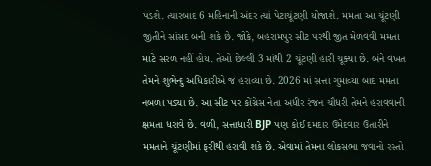પડશે. ત્યારબાદ 6 મહિનાની અંદર ત્યાં પેટાચૂંટણી યોજાશે. મમતા આ ચૂંટણી જીતીને સાંસદ બની શકે છે. જોકે, બહરામપુર સીટ પરથી જીત મેળવવી મમતા માટે સરળ નહીં હોય. તેઓ છેલ્લી 3 માંથી 2 ચૂંટણી હારી ચૂક્યા છે. બંને વખત તેમને શુભેન્દુ અધિકારીએ જ હરાવ્યા છે. 2026 માં સત્તા ગુમાવ્યા બાદ મમતા નબળા પડ્યા છે. આ સીટ પર કોંગ્રેસ નેતા અધીર રંજન ચૌધરી તેમને હરાવવાની ક્ષમતા ધરાવે છે. વળી, સત્તાધારી BJP પણ કોઈ દમદાર ઉમેદવાર ઉતારીને મમતાને ચૂંટણીમાં ફરીથી હરાવી શકે છે. એવામાં તેમના લોકસભા જવાનો રસ્તો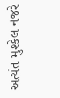અત્યંત મુશ્કેલ નજરે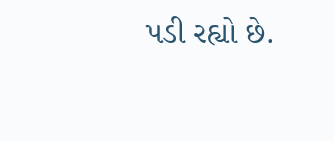પડી રહ્યો છે.